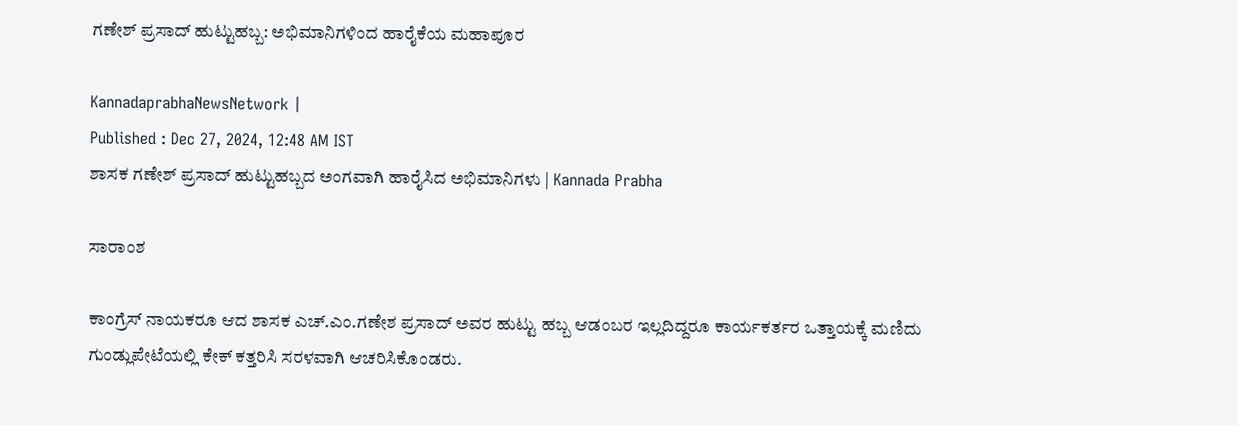ಗಣೇಶ್‌ ಪ್ರಸಾದ್‌ ಹುಟ್ಟುಹಬ್ಬ: ಅಭಿಮಾನಿಗಳಿಂದ ಹಾರೈಕೆಯ ಮಹಾಪೂರ

KannadaprabhaNewsNetwork |
Published : Dec 27, 2024, 12:48 AM IST
ಶಾಸಕ ಗಣೇಶ್ ಪ್ರಸಾದ್‌ ಹುಟ್ಟುಹಬ್ಬದ ಅಂಗವಾಗಿ ಹಾರೈಸಿದ ಅಭಿಮಾನಿಗಳು | Kannada Prabha

ಸಾರಾಂಶ

ಕಾಂಗ್ರೆಸ್ ನಾಯಕರೂ ಆದ ಶಾಸಕ ಎಚ್.ಎಂ.ಗಣೇಶ ಪ್ರಸಾದ್ ಅವರ ಹುಟ್ಟು ಹಬ್ಬ ಆಡಂಬರ ಇಲ್ಲದಿದ್ದರೂ ಕಾರ್ಯಕರ್ತರ ಒತ್ತಾಯಕ್ಕೆ ಮಣಿದು ಗುಂಡ್ಲುಪೇಟೆಯಲ್ಲಿ ಕೇಕ್ ಕತ್ತರಿಸಿ ಸರಳವಾಗಿ ಆಚರಿಸಿಕೊಂಡರು.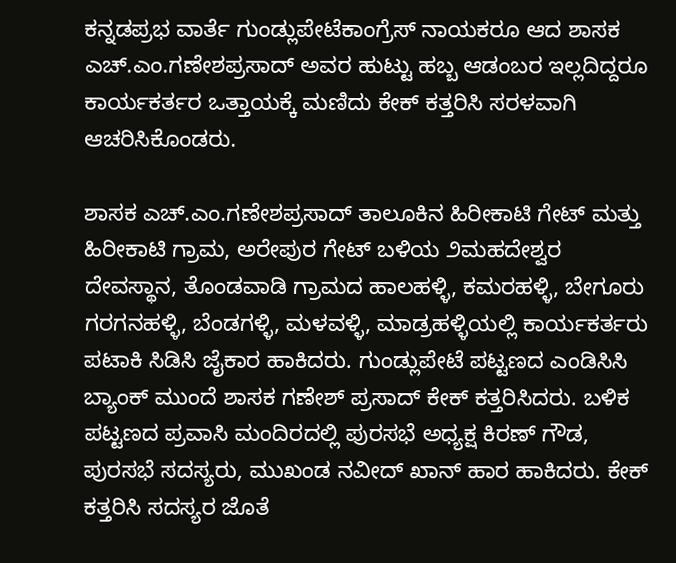ಕನ್ನಡಪ್ರಭ ವಾರ್ತೆ ಗುಂಡ್ಲುಪೇಟೆಕಾಂಗ್ರೆಸ್ ನಾಯಕರೂ ಆದ ಶಾಸಕ ಎಚ್.ಎಂ.ಗಣೇಶಪ್ರಸಾದ್ ಅವರ ಹುಟ್ಟು ಹಬ್ಬ ಆಡಂಬರ ಇಲ್ಲದಿದ್ದರೂ ಕಾರ್ಯಕರ್ತರ ಒತ್ತಾಯಕ್ಕೆ ಮಣಿದು ಕೇಕ್ ಕತ್ತರಿಸಿ ಸರಳವಾಗಿ ಆಚರಿಸಿಕೊಂಡರು.

ಶಾಸಕ ಎಚ್.ಎಂ.ಗಣೇಶಪ್ರಸಾದ್ ತಾಲೂಕಿನ ಹಿರೀಕಾಟಿ ಗೇಟ್‌ ಮತ್ತು ಹಿರೀಕಾಟಿ ಗ್ರಾಮ, ಅರೇಪುರ ಗೇಟ್‌ ಬಳಿಯ ೨ಮಹದೇಶ್ವರ ದೇವಸ್ಥಾನ, ತೊಂಡವಾಡಿ ಗ್ರಾಮದ ಹಾಲಹಳ್ಳಿ, ಕಮರಹಳ್ಳಿ, ಬೇಗೂರು ಗರಗನಹಳ್ಳಿ, ಬೆಂಡಗಳ್ಳಿ, ಮಳವಳ್ಳಿ, ಮಾಡ್ರಹಳ್ಳಿಯಲ್ಲಿ ಕಾರ್ಯಕರ್ತರು ಪಟಾಕಿ ಸಿಡಿಸಿ ಜೈಕಾರ ಹಾಕಿದರು. ಗುಂಡ್ಲುಪೇಟೆ ಪಟ್ಟಣದ ಎಂಡಿಸಿಸಿ ಬ್ಯಾಂಕ್‌ ಮುಂದೆ ಶಾಸಕ ಗಣೇಶ್‌ ಪ್ರಸಾದ್‌ ಕೇಕ್ ಕತ್ತರಿಸಿದರು. ಬಳಿಕ ಪಟ್ಟಣದ ಪ್ರವಾಸಿ ಮಂದಿರದಲ್ಲಿ ಪುರಸಭೆ ಅಧ್ಯಕ್ಷ ಕಿರಣ್‌ ಗೌಡ, ಪುರಸಭೆ ಸದಸ್ಯರು, ಮುಖಂಡ ನವೀದ್‌ ಖಾನ್ ಹಾರ ಹಾಕಿದರು. ಕೇಕ್ ಕತ್ತರಿಸಿ ಸದಸ್ಯರ ಜೊತೆ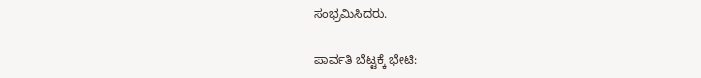ಸಂಭ್ರಮಿಸಿದರು.

ಪಾರ್ವತಿ ಬೆಟ್ಟಕ್ಕೆ ಭೇಟಿ: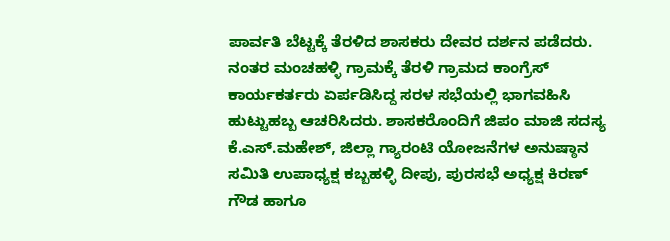ಪಾರ್ವತಿ ಬೆಟ್ಟಕ್ಕೆ ತೆರಳಿದ ಶಾಸಕರು ದೇವರ ದರ್ಶನ ಪಡೆದರು. ನಂತರ ಮಂಚಹಳ್ಳಿ ಗ್ರಾಮಕ್ಕೆ ತೆರಳಿ ಗ್ರಾಮದ ಕಾಂಗ್ರೆಸ್‌ ಕಾರ್ಯಕರ್ತರು ಏರ್ಪಡಿಸಿದ್ದ ಸರಳ ಸಭೆಯಲ್ಲಿ ಭಾಗವಹಿಸಿ ಹುಟ್ಟುಹಬ್ಬ ಆಚರಿಸಿದರು. ಶಾಸಕರೊಂದಿಗೆ ಜಿಪಂ ಮಾಜಿ ಸದಸ್ಯ ಕೆ.ಎಸ್.ಮಹೇಶ್‌, ಜಿಲ್ಲಾ ಗ್ಯಾರಂಟಿ ಯೋಜನೆಗಳ ಅನುಷ್ಠಾನ ಸಮಿತಿ ಉಪಾಧ್ಯಕ್ಷ ಕಬ್ಬಹಳ್ಳಿ ದೀಪು, ಪುರಸಭೆ ಅಧ್ಯಕ್ಷ ಕಿರಣ್‌ ಗೌಡ ಹಾಗೂ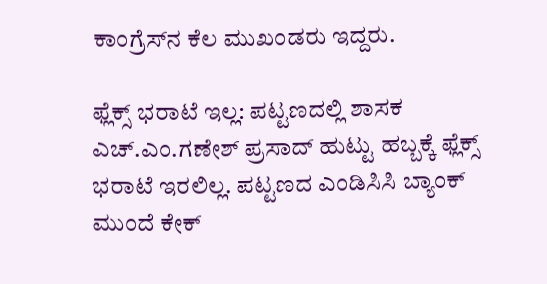ಕಾಂಗ್ರೆಸ್‌ನ ಕೆಲ ಮುಖಂಡರು ಇದ್ದರು.

ಫ್ಲೆಕ್ಸ್‌ ಭರಾಟೆ ಇಲ್ಲ: ಪಟ್ಟಣದಲ್ಲಿ ಶಾಸಕ ಎಚ್.ಎಂ.ಗಣೇಶ್‌ ಪ್ರಸಾದ್‌ ಹುಟ್ಟು ಹಬ್ಬಕ್ಕೆ ಫ್ಲೆಕ್ಸ್‌ ಭರಾಟೆ ಇರಲಿಲ್ಲ. ಪಟ್ಟಣದ ಎಂಡಿಸಿಸಿ ಬ್ಯಾಂಕ್‌ ಮುಂದೆ ಕೇಕ್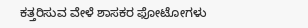ಕತ್ತರಿಸುವ ವೇಳೆ ಶಾಸಕರ ಫೋಟೋಗಳು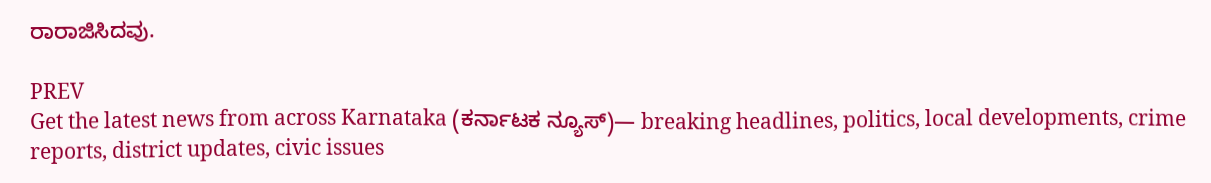ರಾರಾಜಿಸಿದವು.

PREV
Get the latest news from across Karnataka (ಕರ್ನಾಟಕ ನ್ಯೂಸ್)— breaking headlines, politics, local developments, crime reports, district updates, civic issues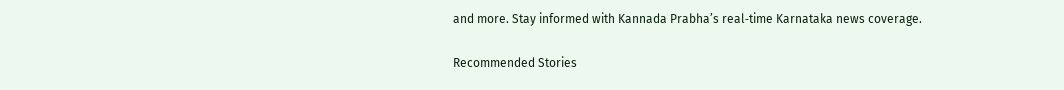and more. Stay informed with Kannada Prabha’s real‑time Karnataka news coverage.

Recommended Stories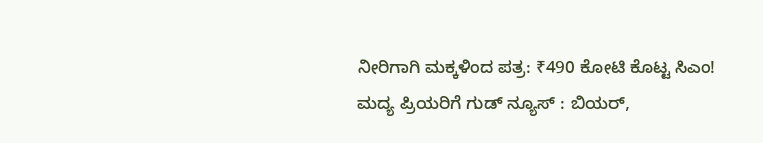ನೀರಿಗಾಗಿ ಮಕ್ಕಳಿಂದ ಪತ್ರ: ₹490 ಕೋಟಿ ಕೊಟ್ಟ ಸಿಎಂ!
ಮದ್ಯ ಪ್ರಿಯರಿಗೆ ಗುಡ್ ನ್ಯೂಸ್ : ಬಿಯರ್‌,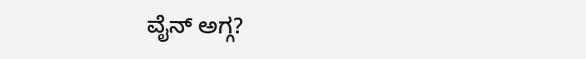ವೈನ್‌ ಅಗ್ಗ?